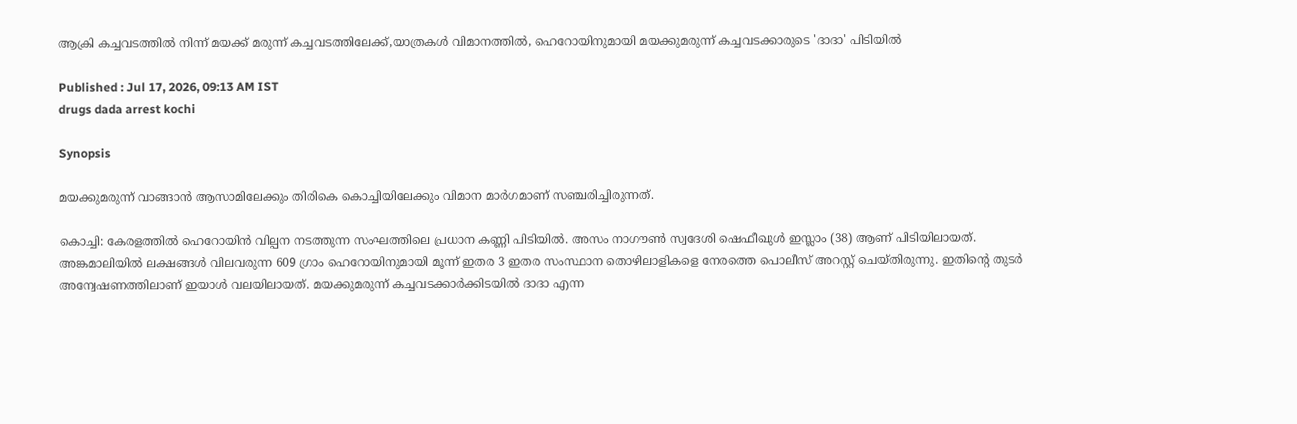ആക്രി കച്ചവടത്തിൽ നിന്ന് മയക്ക് മരുന്ന് കച്ചവടത്തിലേക്ക്,യാത്രകൾ വിമാനത്തിൽ, ഹെറോയിനുമായി മയക്കുമരുന്ന് കച്ചവടക്കാരുടെ 'ദാദാ' പിടിയിൽ

Published : Jul 17, 2026, 09:13 AM IST
drugs dada arrest kochi

Synopsis

മയക്കുമരുന്ന് വാങ്ങാൻ ആസാമിലേക്കും തിരികെ കൊച്ചിയിലേക്കും വിമാന മാർഗമാണ് സഞ്ചരിച്ചിരുന്നത്.

കൊച്ചി: കേരളത്തിൽ ഹെറോയിൻ വില്പന നടത്തുന്ന സംഘത്തിലെ പ്രധാന കണ്ണി പിടിയിൽ. അസം നാഗൗൺ സ്വദേശി ഷെഫീഖുൾ ഇസ്ലാം (38) ആണ് പിടിയിലായത്. അങ്കമാലിയിൽ ലക്ഷങ്ങൾ വിലവരുന്ന 609 ഗ്രാം ഹെറോയിനുമായി മൂന്ന് ഇതര 3 ഇതര സംസ്ഥാന തൊഴിലാളികളെ നേരത്തെ പൊലീസ് അറസ്റ്റ് ചെയ്തിരുന്നു. ഇതിൻ്റെ തുടർ അന്വേഷണത്തിലാണ് ഇയാൾ വലയിലായത്. മയക്കുമരുന്ന് കച്ചവടക്കാര്‍ക്കിടയിൽ ദാദാ എന്ന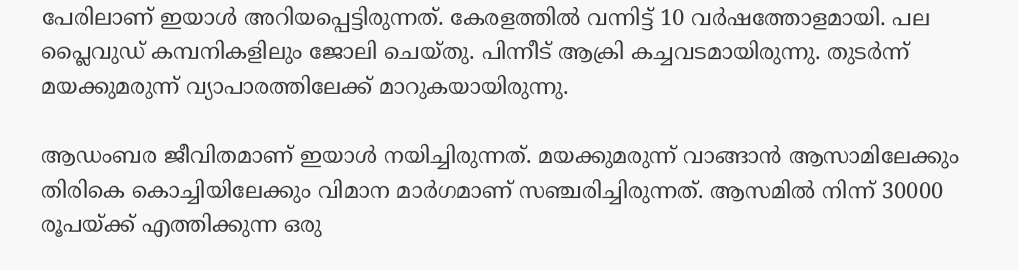പേരിലാണ് ഇയാൾ അറിയപ്പെട്ടിരുന്നത്. കേരളത്തിൽ വന്നിട്ട് 10 വർഷത്തോളമായി. പല പ്ലൈവുഡ് കമ്പനികളിലും ജോലി ചെയ്തു. പിന്നീട് ആക്രി കച്ചവടമായിരുന്നു. തുടർന്ന് മയക്കുമരുന്ന് വ്യാപാരത്തിലേക്ക് മാറുകയായിരുന്നു.

ആഡംബര ജീവിതമാണ് ഇയാൾ നയിച്ചിരുന്നത്. മയക്കുമരുന്ന് വാങ്ങാൻ ആസാമിലേക്കും തിരികെ കൊച്ചിയിലേക്കും വിമാന മാർഗമാണ് സഞ്ചരിച്ചിരുന്നത്. ആസമിൽ നിന്ന് 30000 രൂപയ്ക്ക് എത്തിക്കുന്ന ഒരു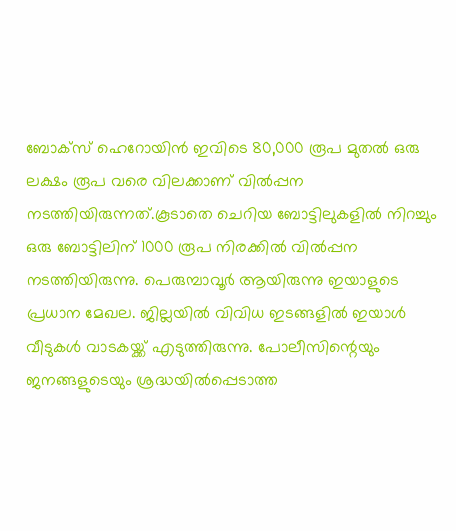ബോക്സ് ഹെറോയിൻ ഇവിടെ 80,000 രൂപ മുതൽ ഒരു ലക്ഷം രൂപ വരെ വിലക്കാണ് വിൽപ്പന നടത്തിയിരുന്നത്.കൂടാതെ ചെറിയ ബോട്ടിലുകളിൽ നിറച്ചും ഒരു ബോട്ടിലിന് 1000 രൂപ നിരക്കിൽ വിൽപ്പന നടത്തിയിരുന്നു. പെരുമ്പാവൂർ ആയിരുന്നു ഇയാളുടെ പ്രധാന മേഖല. ജില്ലയിൽ വിവിധ ഇടങ്ങളിൽ ഇയാൾ വീടുകൾ വാടകയ്ക്ക് എടുത്തിരുന്നു. പോലീസിന്റെയും ജനങ്ങളുടെയും ശ്രദ്ധയിൽപ്പെടാത്ത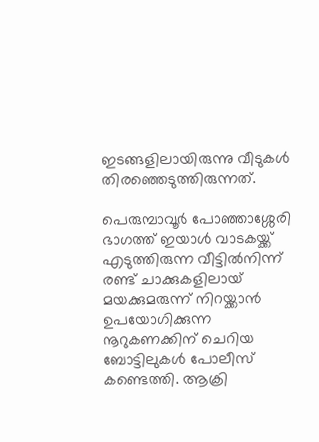ഇടങ്ങളിലായിരുന്നു വീടുകൾ തിരഞ്ഞെടുത്തിരുന്നത്.

പെരുമ്പാവൂർ പോഞ്ഞാശ്ശേരി ഭാഗത്ത് ഇയാൾ വാടകയ്ക്ക് എടുത്തിരുന്ന വീട്ടിൽനിന്ന് രണ്ട് ചാക്കുകളിലായ് മയക്കുമരുന്ന് നിറയ്ക്കാൻ ഉപയോഗിക്കുന്ന നൂറുകണക്കിന് ചെറിയ ബോട്ടിലുകൾ പോലീസ് കണ്ടെത്തി. ആക്രി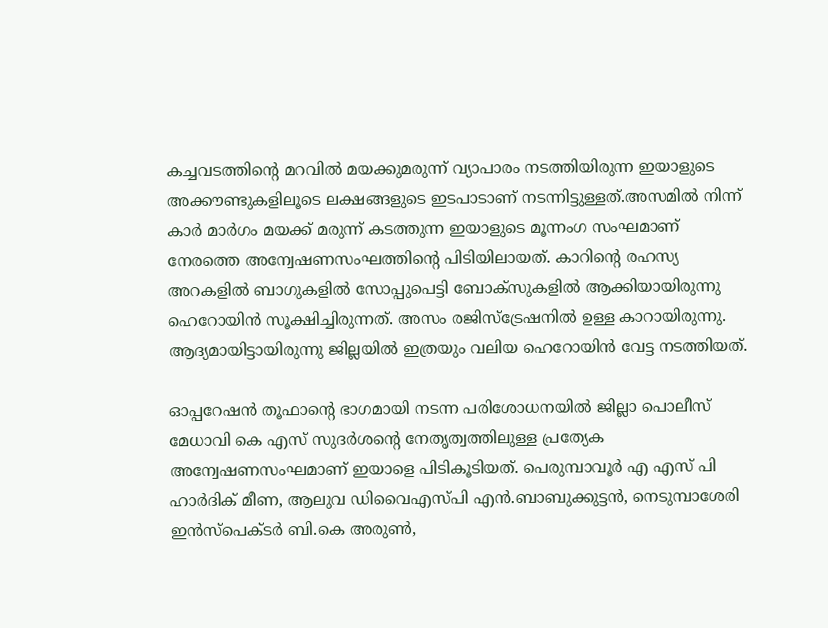കച്ചവടത്തിൻ്റെ മറവിൽ മയക്കുമരുന്ന് വ്യാപാരം നടത്തിയിരുന്ന ഇയാളുടെ അക്കൗണ്ടുകളിലൂടെ ലക്ഷങ്ങളുടെ ഇടപാടാണ് നടന്നിട്ടുള്ളത്.അസമിൽ നിന്ന് കാർ മാർഗം മയക്ക് മരുന്ന് കടത്തുന്ന ഇയാളുടെ മൂന്നംഗ സംഘമാണ് നേരത്തെ അന്വേഷണസംഘത്തിന്റെ പിടിയിലായത്. കാറിൻ്റെ രഹസ്യ അറകളിൽ ബാഗുകളിൽ സോപ്പുപെട്ടി ബോക്സുകളിൽ ആക്കിയായിരുന്നു ഹെറോയിൻ സൂക്ഷിച്ചിരുന്നത്. അസം രജിസ്ട്രേഷനിൽ ഉള്ള കാറായിരുന്നു. ആദ്യമായിട്ടായിരുന്നു ജില്ലയിൽ ഇത്രയും വലിയ ഹെറോയിൻ വേട്ട നടത്തിയത്.

ഓപ്പറേഷൻ തൂഫാന്റെ ഭാഗമായി നടന്ന പരിശോധനയിൽ ജില്ലാ പൊലീസ് മേധാവി കെ എസ് സുദർശന്റെ നേതൃത്വത്തിലുള്ള പ്രത്യേക അന്വേഷണസംഘമാണ് ഇയാളെ പിടികൂടിയത്. പെരുമ്പാവൂർ എ എസ് പി ഹാർദിക് മീണ, ആലുവ ഡിവൈഎസ്പി എൻ.ബാബുക്കുട്ടൻ, നെടുമ്പാശേരി ഇൻസ്പെക്ടർ ബി.കെ അരുൺ,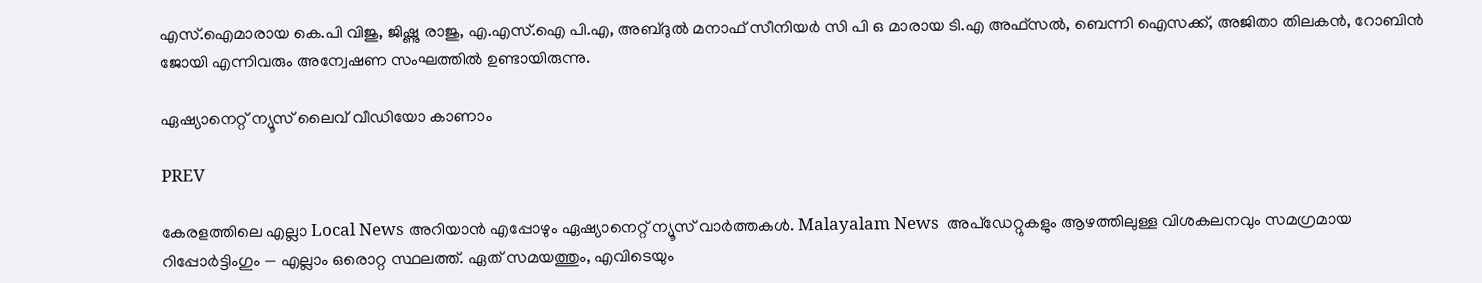എസ്.ഐമാരായ കെ.പി വിജു, ജിഷ്ണു രാജു, എ.എസ്.ഐ പി.എ, അബ്ദുൽ മനാഫ് സീനിയർ സി പി ഒ മാരായ ടി.എ അഫ്സൽ, ബെന്നി ഐസക്ക്, അജിതാ തിലകൻ, റോബിൻ ജോയി എന്നിവരും അന്വേഷണ സംഘത്തിൽ ഉണ്ടായിരുന്നു.

ഏഷ്യാനെറ്റ് ന്യൂസ് ലൈവ് വീഡിയോ കാണാം

PREV

കേരളത്തിലെ എല്ലാ Local News അറിയാൻ എപ്പോഴും ഏഷ്യാനെറ്റ് ന്യൂസ് വാർത്തകൾ. Malayalam News  അപ്‌ഡേറ്റുകളും ആഴത്തിലുള്ള വിശകലനവും സമഗ്രമായ റിപ്പോർട്ടിംഗും — എല്ലാം ഒരൊറ്റ സ്ഥലത്ത്. ഏത് സമയത്തും, എവിടെയും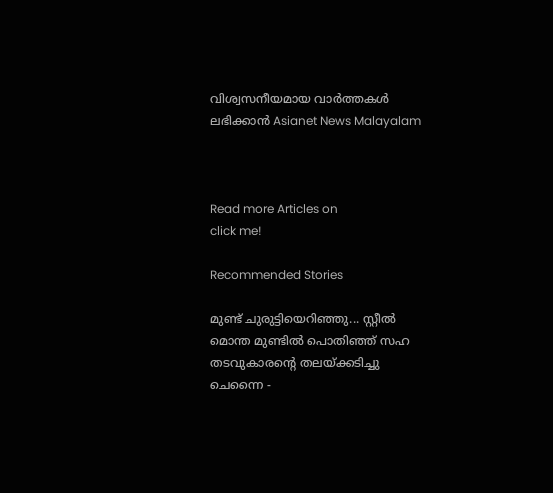വിശ്വസനീയമായ വാർത്തകൾ ലഭിക്കാൻ Asianet News Malayalam



Read more Articles on
click me!

Recommended Stories

മുണ്ട് ചുരുട്ടിയെറിഞ്ഞു... സ്റ്റീൽ മൊന്ത മുണ്ടിൽ പൊതിഞ്ഞ് സഹ തടവുകാരന്റെ തലയ്ക്കടിച്ചു
ചെന്നൈ -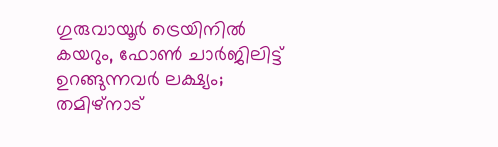ഗുരുവായൂർ ട്രെയിനിൽ കയറും, ഫോൺ ചാർജിലിട്ട് ഉറങ്ങുന്നവർ ലക്ഷ്യം; തമിഴ്നാട്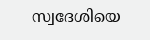സ്വദേശിയെ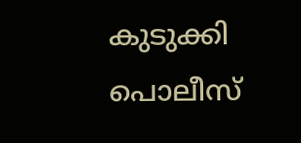കുടുക്കി പൊലീസ്